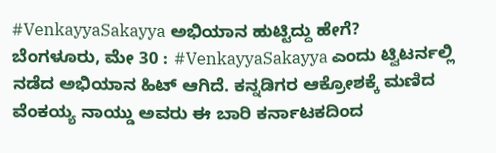#VenkayyaSakayya ಅಭಿಯಾನ ಹುಟ್ಟಿದ್ದು ಹೇಗೆ?
ಬೆಂಗಳೂರು, ಮೇ 30 : #VenkayyaSakayya ಎಂದು ಟ್ವಿಟರ್ನಲ್ಲಿ ನಡೆದ ಅಭಿಯಾನ ಹಿಟ್ ಆಗಿದೆ. ಕನ್ನಡಿಗರ ಆಕ್ರೋಶಕ್ಕೆ ಮಣಿದ ವೆಂಕಯ್ಯ ನಾಯ್ಡು ಅವರು ಈ ಬಾರಿ ಕರ್ನಾಟಕದಿಂದ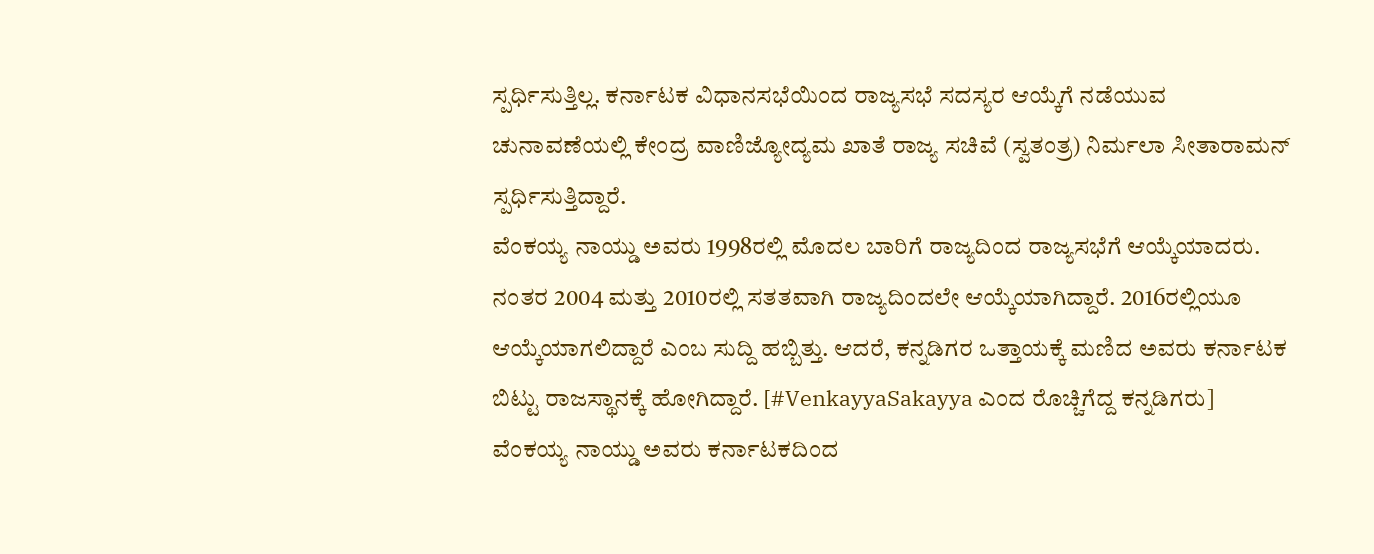ಸ್ಪರ್ಧಿಸುತ್ತಿಲ್ಲ. ಕರ್ನಾಟಕ ವಿಧಾನಸಭೆಯಿಂದ ರಾಜ್ಯಸಭೆ ಸದಸ್ಯರ ಆಯ್ಕೆಗೆ ನಡೆಯುವ ಚುನಾವಣೆಯಲ್ಲಿ ಕೇಂದ್ರ ವಾಣಿಜ್ಯೋದ್ಯಮ ಖಾತೆ ರಾಜ್ಯ ಸಚಿವೆ (ಸ್ವತಂತ್ರ) ನಿರ್ಮಲಾ ಸೀತಾರಾಮನ್ ಸ್ಪರ್ಧಿಸುತ್ತಿದ್ದಾರೆ.
ವೆಂಕಯ್ಯ ನಾಯ್ಡು ಅವರು 1998ರಲ್ಲಿ ಮೊದಲ ಬಾರಿಗೆ ರಾಜ್ಯದಿಂದ ರಾಜ್ಯಸಭೆಗೆ ಆಯ್ಕೆಯಾದರು. ನಂತರ 2004 ಮತ್ತು 2010ರಲ್ಲಿ ಸತತವಾಗಿ ರಾಜ್ಯದಿಂದಲೇ ಆಯ್ಕೆಯಾಗಿದ್ದಾರೆ. 2016ರಲ್ಲಿಯೂ ಆಯ್ಕೆಯಾಗಲಿದ್ದಾರೆ ಎಂಬ ಸುದ್ದಿ ಹಬ್ಬಿತ್ತು. ಆದರೆ, ಕನ್ನಡಿಗರ ಒತ್ತಾಯಕ್ಕೆ ಮಣಿದ ಅವರು ಕರ್ನಾಟಕ ಬಿಟ್ಟು ರಾಜಸ್ಥಾನಕ್ಕೆ ಹೋಗಿದ್ದಾರೆ. [#VenkayyaSakayya ಎಂದ ರೊಚ್ಚಿಗೆದ್ದ ಕನ್ನಡಿಗರು]
ವೆಂಕಯ್ಯ ನಾಯ್ಡು ಅವರು ಕರ್ನಾಟಕದಿಂದ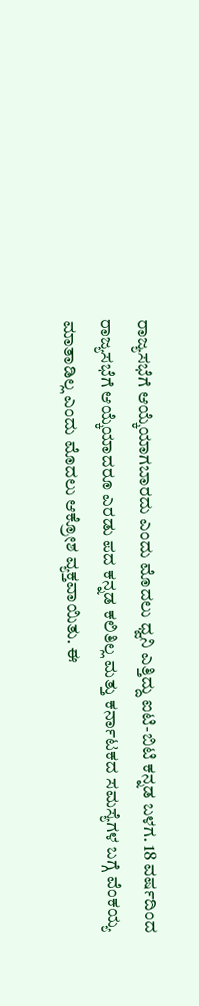ರಾಜ್ಯಸಭೆಗೆ ಆಯ್ಕೆಯಾಗಬಾರದು ಎಂದು ಮೊದಲು ಧ್ವನಿ ಎತ್ತಿದ್ದು ಐಟಿ-ಬಿಟಿ ಕನ್ನಡ ಬಳಗ. 18 ವರ್ಷದಿಂದ ರಾಜ್ಯಸಭೆಗೆ ಆಯ್ಕೆಯಾದರೂ ಎರಡು ಪದ ಕನ್ನಡ ಕಲಿತಿಲ್ಲ ಮತ್ತು ಕರ್ನಾಟಕದ ಸಮಸ್ಯೆಗಳ ಬಗ್ಗೆ ವೆಂಕಯ್ಯ ಮಾತಾಡಿಲ್ಲ ಎಂದು ಮೊದಲು ಆಕ್ರೋಶ ವ್ಯಕ್ತವಾಯಿತು. ಈ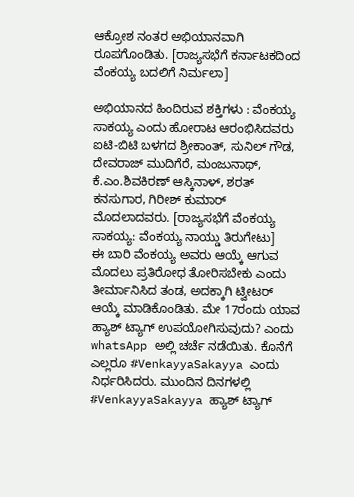ಆಕ್ರೋಶ ನಂತರ ಅಭಿಯಾನವಾಗಿ ರೂಪಗೊಂಡಿತು. [ರಾಜ್ಯಸಭೆಗೆ ಕರ್ನಾಟಕದಿಂದ ವೆಂಕಯ್ಯ ಬದಲಿಗೆ ನಿರ್ಮಲಾ]

ಅಭಿಯಾನದ ಹಿಂದಿರುವ ಶಕ್ತಿಗಳು : ವೆಂಕಯ್ಯ ಸಾಕಯ್ಯ ಎಂದು ಹೋರಾಟ ಆರಂಭಿಸಿದವರು ಐಟಿ-ಬಿಟಿ ಬಳಗದ ಶ್ರೀಕಾಂತ್, ಸುನಿಲ್ ಗೌಡ, ದೇವರಾಜ್ ಮುದಿಗೆರೆ, ಮಂಜುನಾಥ್, ಕೆ.ಎಂ.ಶಿವಕಿರಣ್ ಆಸ್ಕಿನಾಳ್, ಶರತ್ ಕನಸುಗಾರ, ಗಿರೀಶ್ ಕುಮಾರ್ ಮೊದಲಾದವರು. [ರಾಜ್ಯಸಭೆಗೆ ವೆಂಕಯ್ಯ ಸಾಕಯ್ಯ: ವೆಂಕಯ್ಯ ನಾಯ್ಡು ತಿರುಗೇಟು]
ಈ ಬಾರಿ ವೆಂಕಯ್ಯ ಅವರು ಆಯ್ಕೆ ಆಗುವ ಮೊದಲು ಪ್ರತಿರೋಧ ತೋರಿಸಬೇಕು ಎಂದು ತೀರ್ಮಾನಿಸಿದ ತಂಡ, ಅದಕ್ಕಾಗಿ ಟ್ವೀಟರ್ ಆಯ್ಕೆ ಮಾಡಿಕೊಂಡಿತು. ಮೇ 17ರಂದು ಯಾವ ಹ್ಯಾಶ್ ಟ್ಯಾಗ್ ಉಪಯೋಗಿಸುವುದು? ಎಂದು whatsApp ಅಲ್ಲಿ ಚರ್ಚೆ ನಡೆಯಿತು. ಕೊನೆಗೆ ಎಲ್ಲರೂ #VenkayyaSakayya ಎಂದು ನಿರ್ಧರಿಸಿದರು. ಮುಂದಿನ ದಿನಗಳಲ್ಲಿ #VenkayyaSakayya ಹ್ಯಾಶ್ ಟ್ಯಾಗ್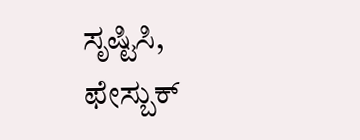ಸೃಷ್ಟಿಸಿ, ಫೇಸ್ಬುಕ್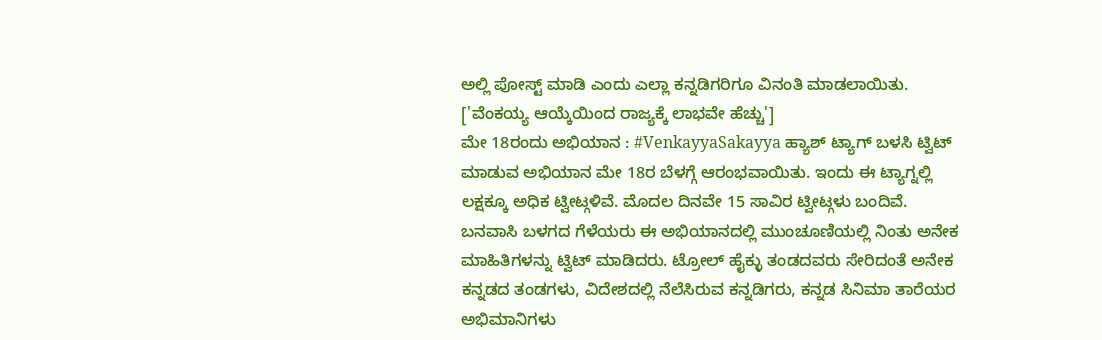ಅಲ್ಲಿ ಪೋಸ್ಟ್ ಮಾಡಿ ಎಂದು ಎಲ್ಲಾ ಕನ್ನಡಿಗರಿಗೂ ವಿನಂತಿ ಮಾಡಲಾಯಿತು. ['ವೆಂಕಯ್ಯ ಆಯ್ಕೆಯಿಂದ ರಾಜ್ಯಕ್ಕೆ ಲಾಭವೇ ಹೆಚ್ಚು']
ಮೇ 18ರಂದು ಅಭಿಯಾನ : #VenkayyaSakayya ಹ್ಯಾಶ್ ಟ್ಯಾಗ್ ಬಳಸಿ ಟ್ವಿಟ್ ಮಾಡುವ ಅಭಿಯಾನ ಮೇ 18ರ ಬೆಳಗ್ಗೆ ಆರಂಭವಾಯಿತು. ಇಂದು ಈ ಟ್ಯಾಗ್ನಲ್ಲಿ ಲಕ್ಷಕ್ಕೂ ಅಧಿಕ ಟ್ವೀಟ್ಗಳಿವೆ. ಮೊದಲ ದಿನವೇ 15 ಸಾವಿರ ಟ್ವೀಟ್ಗಳು ಬಂದಿವೆ.
ಬನವಾಸಿ ಬಳಗದ ಗೆಳೆಯರು ಈ ಅಭಿಯಾನದಲ್ಲಿ ಮುಂಚೂಣಿಯಲ್ಲಿ ನಿಂತು ಅನೇಕ ಮಾಹಿತಿಗಳನ್ನು ಟ್ವಿಟ್ ಮಾಡಿದರು. ಟ್ರೋಲ್ ಹೈಕ್ಳು ತಂಡದವರು ಸೇರಿದಂತೆ ಅನೇಕ ಕನ್ನಡದ ತಂಡಗಳು, ವಿದೇಶದಲ್ಲಿ ನೆಲೆಸಿರುವ ಕನ್ನಡಿಗರು, ಕನ್ನಡ ಸಿನಿಮಾ ತಾರೆಯರ ಅಭಿಮಾನಿಗಳು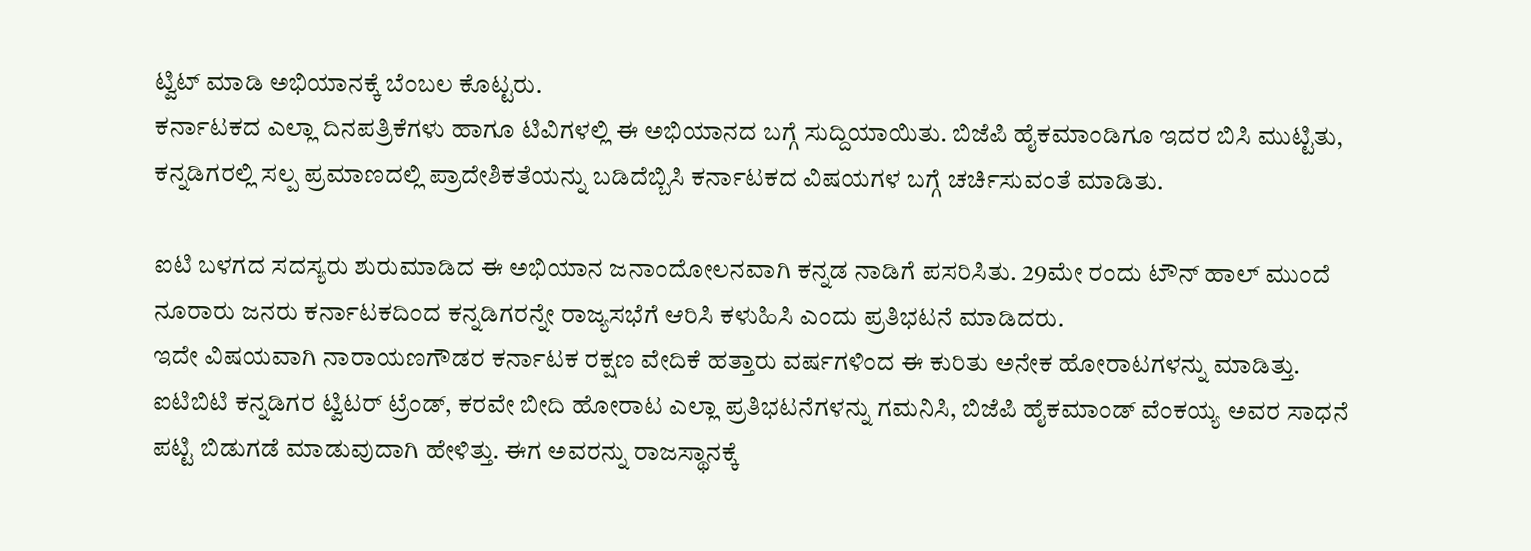ಟ್ವಿಟ್ ಮಾಡಿ ಅಭಿಯಾನಕ್ಕೆ ಬೆಂಬಲ ಕೊಟ್ಟರು.
ಕರ್ನಾಟಕದ ಎಲ್ಲಾ ದಿನಪತ್ರಿಕೆಗಳು ಹಾಗೂ ಟಿವಿಗಳಲ್ಲಿ ಈ ಅಭಿಯಾನದ ಬಗ್ಗೆ ಸುದ್ದಿಯಾಯಿತು. ಬಿಜೆಪಿ ಹೈಕಮಾಂಡಿಗೂ ಇದರ ಬಿಸಿ ಮುಟ್ಟಿತು, ಕನ್ನಡಿಗರಲ್ಲಿ ಸಲ್ಪ ಪ್ರಮಾಣದಲ್ಲಿ ಪ್ರಾದೇಶಿಕತೆಯನ್ನು ಬಡಿದೆಬ್ಬಿಸಿ ಕರ್ನಾಟಕದ ವಿಷಯಗಳ ಬಗ್ಗೆ ಚರ್ಚಿಸುವಂತೆ ಮಾಡಿತು.

ಐಟಿ ಬಳಗದ ಸದಸ್ಯರು ಶುರುಮಾಡಿದ ಈ ಅಭಿಯಾನ ಜನಾಂದೋಲನವಾಗಿ ಕನ್ನಡ ನಾಡಿಗೆ ಪಸರಿಸಿತು. 29ಮೇ ರಂದು ಟೌನ್ ಹಾಲ್ ಮುಂದೆ ನೂರಾರು ಜನರು ಕರ್ನಾಟಕದಿಂದ ಕನ್ನಡಿಗರನ್ನೇ ರಾಜ್ಯಸಭೆಗೆ ಆರಿಸಿ ಕಳುಹಿಸಿ ಎಂದು ಪ್ರತಿಭಟನೆ ಮಾಡಿದರು.
ಇದೇ ವಿಷಯವಾಗಿ ನಾರಾಯಣಗೌಡರ ಕರ್ನಾಟಕ ರಕ್ಷಣ ವೇದಿಕೆ ಹತ್ತಾರು ವರ್ಷಗಳಿಂದ ಈ ಕುರಿತು ಅನೇಕ ಹೋರಾಟಗಳನ್ನು ಮಾಡಿತ್ತು. ಐಟಿಬಿಟಿ ಕನ್ನಡಿಗರ ಟ್ವಿಟರ್ ಟ್ರೆಂಡ್, ಕರವೇ ಬೀದಿ ಹೋರಾಟ ಎಲ್ಲಾ ಪ್ರತಿಭಟನೆಗಳನ್ನು ಗಮನಿಸಿ, ಬಿಜೆಪಿ ಹೈಕಮಾಂಡ್ ವೆಂಕಯ್ಯ ಅವರ ಸಾಧನೆ ಪಟ್ಟಿ ಬಿಡುಗಡೆ ಮಾಡುವುದಾಗಿ ಹೇಳಿತ್ತು. ಈಗ ಅವರನ್ನು ರಾಜಸ್ಥಾನಕ್ಕೆ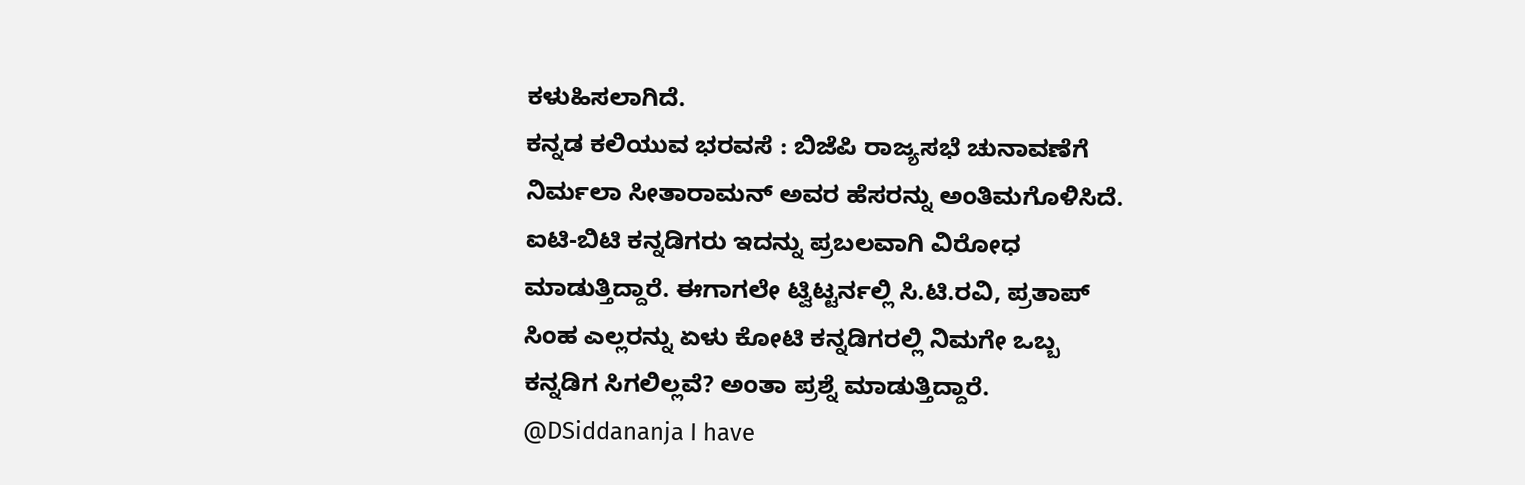ಕಳುಹಿಸಲಾಗಿದೆ.
ಕನ್ನಡ ಕಲಿಯುವ ಭರವಸೆ : ಬಿಜೆಪಿ ರಾಜ್ಯಸಭೆ ಚುನಾವಣೆಗೆ ನಿರ್ಮಲಾ ಸೀತಾರಾಮನ್ ಅವರ ಹೆಸರನ್ನು ಅಂತಿಮಗೊಳಿಸಿದೆ. ಐಟಿ-ಬಿಟಿ ಕನ್ನಡಿಗರು ಇದನ್ನು ಪ್ರಬಲವಾಗಿ ವಿರೋಧ ಮಾಡುತ್ತಿದ್ದಾರೆ. ಈಗಾಗಲೇ ಟ್ವಿಟ್ಟರ್ನಲ್ಲಿ ಸಿ.ಟಿ.ರವಿ, ಪ್ರತಾಪ್ ಸಿಂಹ ಎಲ್ಲರನ್ನು ಏಳು ಕೋಟಿ ಕನ್ನಡಿಗರಲ್ಲಿ ನಿಮಗೇ ಒಬ್ಬ ಕನ್ನಡಿಗ ಸಿಗಲಿಲ್ಲವೆ? ಅಂತಾ ಪ್ರಶ್ನೆ ಮಾಡುತ್ತಿದ್ದಾರೆ.
@DSiddananja I have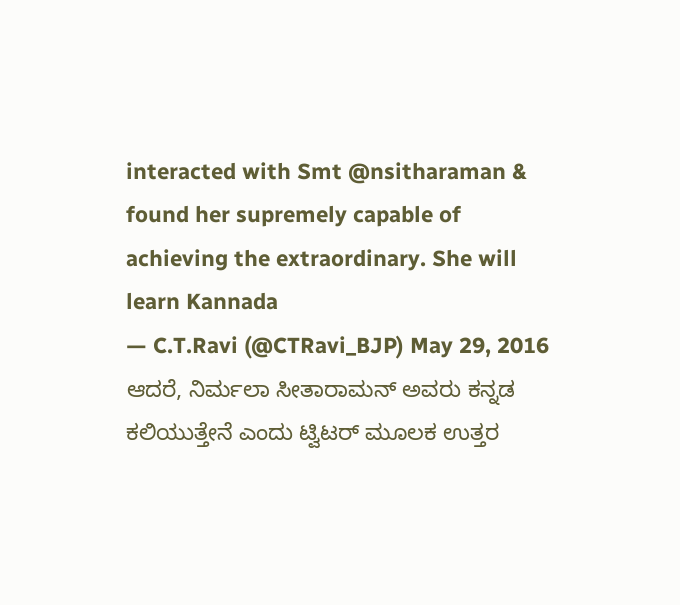interacted with Smt @nsitharaman & found her supremely capable of achieving the extraordinary. She will learn Kannada
— C.T.Ravi (@CTRavi_BJP) May 29, 2016
ಆದರೆ, ನಿರ್ಮಲಾ ಸೀತಾರಾಮನ್ ಅವರು ಕನ್ನಡ ಕಲಿಯುತ್ತೇನೆ ಎಂದು ಟ್ವಿಟರ್ ಮೂಲಕ ಉತ್ತರ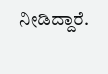ನೀಡಿದ್ದಾರೆ.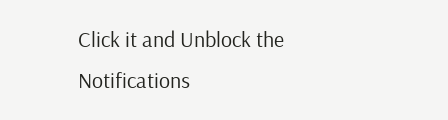Click it and Unblock the Notifications